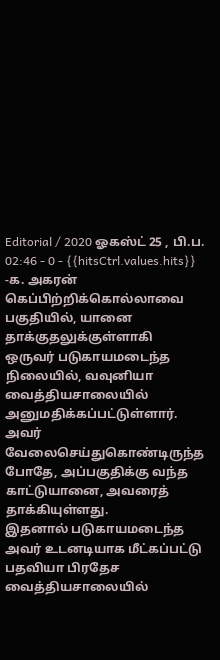Editorial / 2020 ஓகஸ்ட் 25 , பி.ப. 02:46 - 0 - {{hitsCtrl.values.hits}}
-க. அகரன்
கெப்பிற்றிக்கொல்லாவை பகுதியில், யானை தாக்குதலுக்குள்ளாகி ஒருவர் படுகாயமடைந்த நிலையில், வவுனியா வைத்தியசாலையில் அனுமதிக்கப்பட்டுள்ளார்.
அவர் வேலைசெய்துகொண்டிருந்த போதே, அப்பகுதிக்கு வந்த காட்டுயானை, அவரைத் தாக்கியுள்ளது.
இதனால் படுகாயமடைந்த அவர் உடனடியாக மீட்கப்பட்டு பதவியா பிரதேச வைத்தியசாலையில்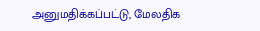அனுமதிக்கப்பட்டு, மேலதிக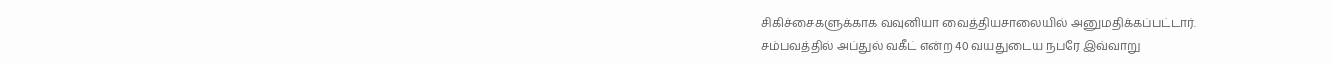சிகிச்சைகளுக்காக வவுனியா வைத்தியசாலையில் அனுமதிக்கப்பட்டார்.
சம்பவத்தில் அப்துல் வகீட் என்ற 40 வயதுடைய நபரே இவ்வாறு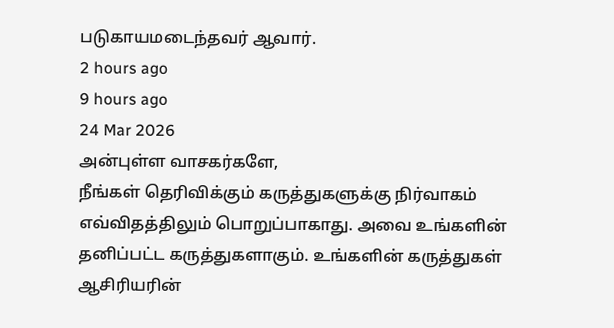படுகாயமடைந்தவர் ஆவார்.
2 hours ago
9 hours ago
24 Mar 2026
அன்புள்ள வாசகர்களே,
நீங்கள் தெரிவிக்கும் கருத்துகளுக்கு நிர்வாகம் எவ்விதத்திலும் பொறுப்பாகாது. அவை உங்களின் தனிப்பட்ட கருத்துகளாகும். உங்களின் கருத்துகள் ஆசிரியரின்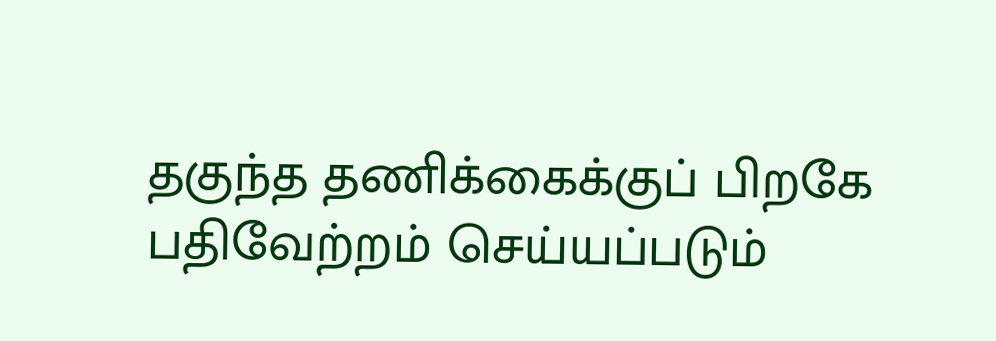தகுந்த தணிக்கைக்குப் பிறகே பதிவேற்றம் செய்யப்படும்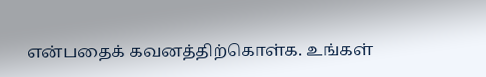என்பதைக் கவனத்திற்கொள்க. உங்கள்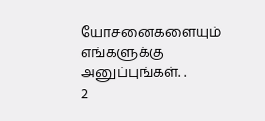யோசனைகளையும் எங்களுக்கு அனுப்புங்கள். .
2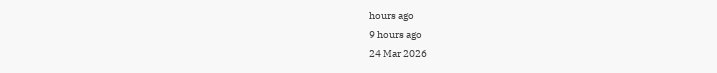hours ago
9 hours ago
24 Mar 2026